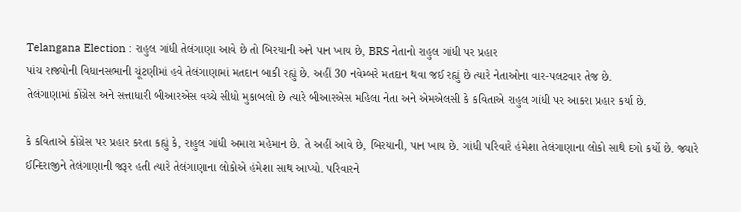Telangana Election : રાહુલ ગાંધી તેલંગાણા આવે છે તો બિરયાની અને પાન ખાય છે, BRS નેતાનો રાહુલ ગાંધી પર પ્રહાર
પાંચ રાજ્યોની વિધાનસભાની ચૂંટણીમાં હવે તેલંગાણામાં મતદાન બાકી રહ્યું છે. અહીં 30 નવેમ્બરે મતદાન થવા જઈ રહ્યું છે ત્યારે નેતાઓના વાર-પલટવાર તેજ છે.
તેલંગાણામાં કોંગ્રેસ અને સત્તાધારી બીઆરએસ વચ્ચે સીધો મુકાબલો છે ત્યારે બીઆરએસ મહિલા નેતા અને એમએલસી કે કવિતાએ રાહુલ ગાંધી પર આકરા પ્રહાર કર્યા છે.

કે કવિતાએ કોંગ્રેસ પર પ્રહાર કરતા કહ્યું કે, રાહુલ ગાંધી અમારા મહેમાન છે. તે અહીં આવે છે, બિરયાની, પાન ખાય છે. ગાંધી પરિવારે હંમેશા તેલંગાણાના લોકો સાથે દગો કર્યો છે. જ્યારે ઈન્દિરાજીને તેલંગાણાની જરૂર હતી ત્યારે તેલંગાણાના લોકોએ હંમેશા સાથ આપ્યો. પરિવારને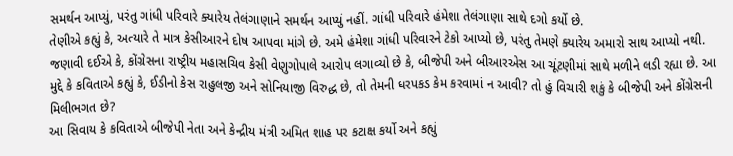સમર્થન આપ્યું, પરંતુ ગાંધી પરિવારે ક્યારેય તેલંગાણાને સમર્થન આપ્યું નહીં. ગાંધી પરિવારે હંમેશા તેલંગાણા સાથે દગો કર્યો છે.
તેણીએ કહ્યું કે, અત્યારે તે માત્ર કેસીઆરને દોષ આપવા માંગે છે. અમે હંમેશા ગાંધી પરિવારને ટેકો આપ્યો છે, પરંતુ તેમણે ક્યારેય અમારો સાથ આપ્યો નથી.
જણાવી દઈએ કે, કોંગ્રેસના રાષ્ટ્રીય મહાસચિવ કેસી વેણુગોપાલે આરોપ લગાવ્યો છે કે, બીજેપી અને બીઆરએસ આ ચૂંટણીમાં સાથે મળીને લડી રહ્યા છે. આ મુદ્દે કે કવિતાએ કહ્યું કે, ઈડીનો કેસ રાહુલજી અને સોનિયાજી વિરુદ્ધ છે, તો તેમની ધરપકડ કેમ કરવામાં ન આવી? તો હું વિચારી શકું કે બીજેપી અને કોંગ્રેસની મિલીભગત છે?
આ સિવાય કે કવિતાએ બીજેપી નેતા અને કેન્દ્રીય મંત્રી અમિત શાહ પર કટાક્ષ કર્યો અને કહ્યું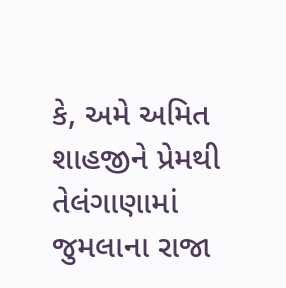કે, અમે અમિત શાહજીને પ્રેમથી તેલંગાણામાં જુમલાના રાજા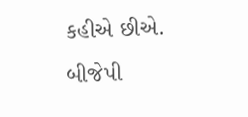કહીએ છીએ. બીજેપી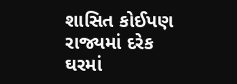શાસિત કોઈપણ રાજ્યમાં દરેક ઘરમાં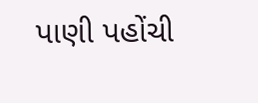પાણી પહોંચી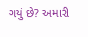ગયું છે? અમારી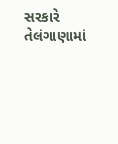સરકારે તેલંગાણામાં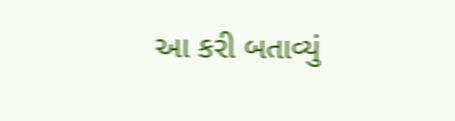આ કરી બતાવ્યું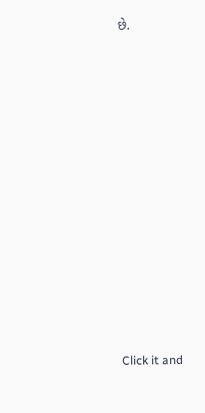છે.












Click it and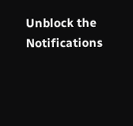Unblock the Notifications